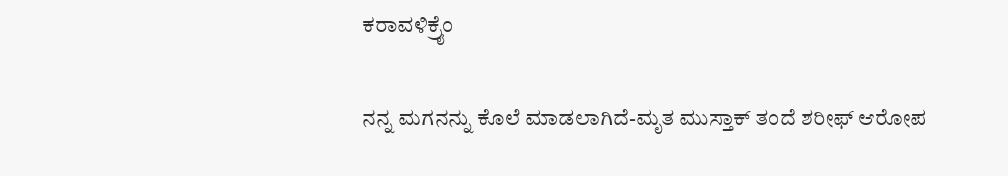ಕರಾವಳಿಕ್ರೈಂ

ನನ್ನ ಮಗನನ್ನು ಕೊಲೆ ಮಾಡಲಾಗಿದೆ-ಮೃತ ಮುಸ್ತಾಕ್ ತಂದೆ ಶರೀಫ್ ಆರೋಪ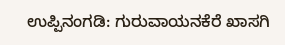ಉಪ್ಪಿನಂಗಡಿ: ಗುರುವಾಯನಕೆರೆ ಖಾಸಗಿ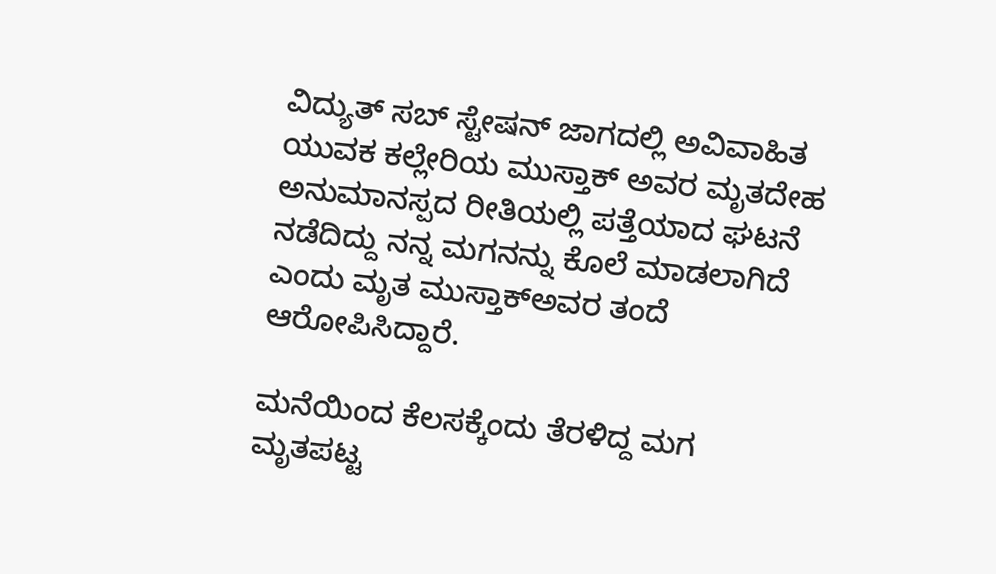ವಿದ್ಯುತ್ ಸಬ್ ಸ್ಟೇಷನ್ ಜಾಗದಲ್ಲಿ ಅವಿವಾಹಿತ ಯುವಕ ಕಲ್ಲೇರಿಯ ಮುಸ್ತಾಕ್ ಅವರ ಮೃತದೇಹ ಅನುಮಾನಸ್ಪದ ರೀತಿಯಲ್ಲಿ ಪತ್ತೆಯಾದ ಘಟನೆ ನಡೆದಿದ್ದು ನನ್ನ ಮಗನನ್ನು ಕೊಲೆ ಮಾಡಲಾಗಿದೆ ಎಂದು ಮೃತ ಮುಸ್ತಾಕ್ಅವರ ತಂದೆ ಆರೋಪಿಸಿದ್ದಾರೆ.

ಮನೆಯಿಂದ ಕೆಲಸಕ್ಕೆಂದು ತೆರಳಿದ್ದ ಮಗ ಮೃತಪಟ್ಟ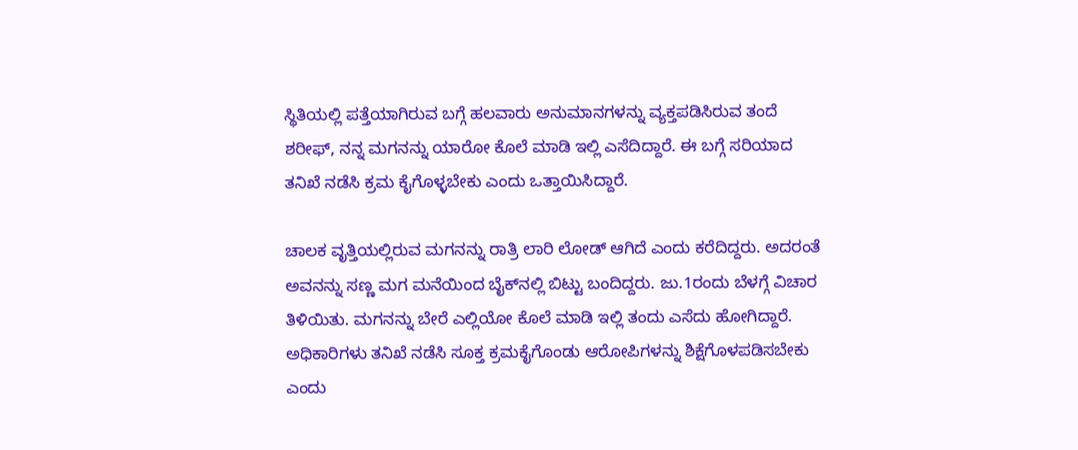ಸ್ಥಿತಿಯಲ್ಲಿ ಪತ್ತೆಯಾಗಿರುವ ಬಗ್ಗೆ ಹಲವಾರು ಅನುಮಾನಗಳನ್ನು ವ್ಯಕ್ತಪಡಿಸಿರುವ ತಂದೆ ಶರೀಫ್, ನನ್ನ ಮಗನನ್ನು ಯಾರೋ ಕೊಲೆ ಮಾಡಿ ಇಲ್ಲಿ ಎಸೆದಿದ್ದಾರೆ. ಈ ಬಗ್ಗೆ ಸರಿಯಾದ ತನಿಖೆ ನಡೆಸಿ ಕ್ರಮ ಕೈಗೊಳ್ಳಬೇಕು ಎಂದು ಒತ್ತಾಯಿಸಿದ್ದಾರೆ.

ಚಾಲಕ ವೃತ್ತಿಯಲ್ಲಿರುವ ಮಗನನ್ನು ರಾತ್ರಿ ಲಾರಿ ಲೋಡ್ ಆಗಿದೆ ಎಂದು ಕರೆದಿದ್ದರು. ಅದರಂತೆ ಅವನನ್ನು ಸಣ್ಣ ಮಗ ಮನೆಯಿಂದ ಬೈಕ್‌ನಲ್ಲಿ ಬಿಟ್ಟು ಬಂದಿದ್ದರು. ಜು.1ರಂದು ಬೆಳಗ್ಗೆ ವಿಚಾರ ತಿಳಿಯಿತು. ಮಗನನ್ನು ಬೇರೆ ಎಲ್ಲಿಯೋ ಕೊಲೆ ಮಾಡಿ ಇಲ್ಲಿ ತಂದು ಎಸೆದು ಹೋಗಿದ್ದಾರೆ. ಅಧಿಕಾರಿಗಳು ತನಿಖೆ ನಡೆಸಿ ಸೂಕ್ತ ಕ್ರಮಕೈಗೊಂಡು ಆರೋಪಿಗಳನ್ನು ಶಿಕ್ಷೆಗೊಳಪಡಿಸಬೇಕು ಎಂದು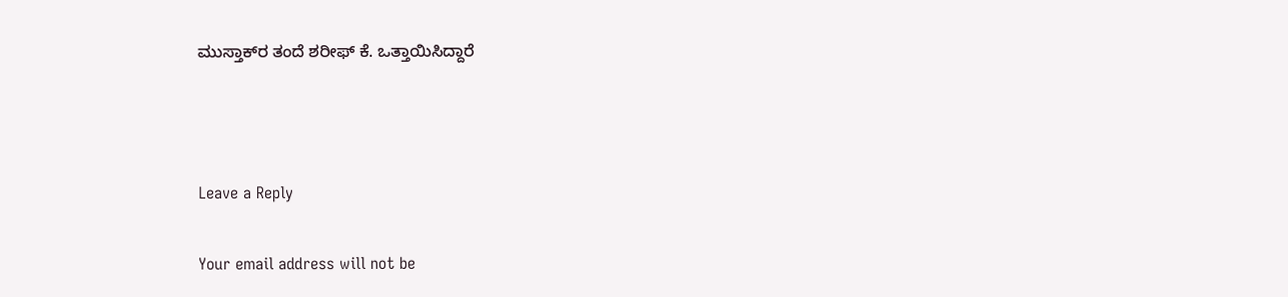ಮುಸ್ತಾಕ್‌ರ ತಂದೆ ಶರೀಫ್ ಕೆ. ಒತ್ತಾಯಿಸಿದ್ದಾರೆ



Leave a Reply

Your email address will not be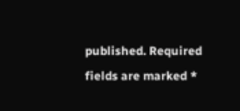published. Required fields are marked *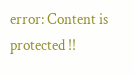error: Content is protected !!